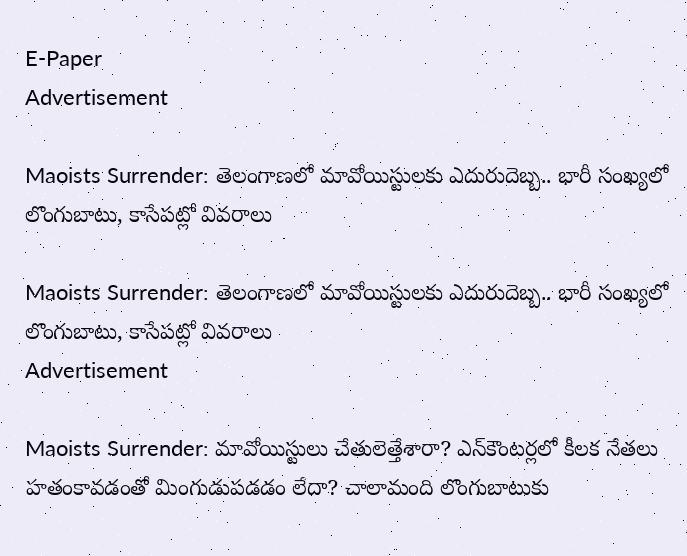E-Paper
Advertisement

Maoists Surrender: తెలంగాణలో మావోయిస్టులకు ఎదురుదెబ్బ.. భారీ సంఖ్యలో లొంగుబాటు, కాసేపట్లో వివరాలు

Maoists Surrender: తెలంగాణలో మావోయిస్టులకు ఎదురుదెబ్బ.. భారీ సంఖ్యలో లొంగుబాటు, కాసేపట్లో వివరాలు
Advertisement

Maoists Surrender: మావోయిస్టులు చేతులెత్తేశారా? ఎన్‌కౌంటర్లలో కీలక నేతలు హతంకావడంతో మింగుడుపడడం లేదా? చాలామంది లొంగుబాటుకు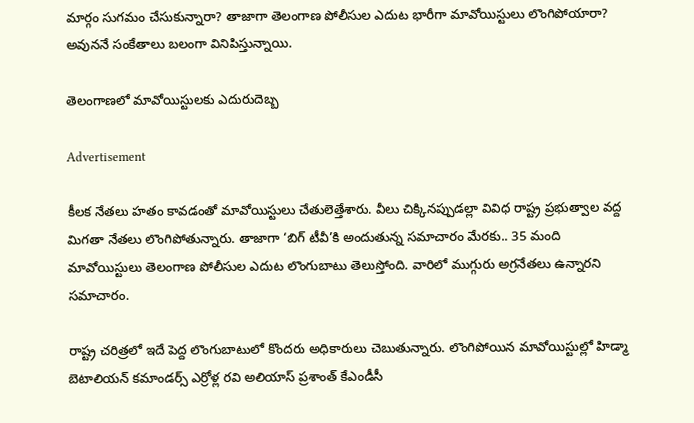మార్గం సుగమం చేసుకున్నారా? తాజాగా తెలంగాణ పోలీసుల ఎదుట భారీగా మావోయిస్టులు లొంగిపోయారా? అవుననే సంకేతాలు బలంగా వినిపిస్తున్నాయి.

తెలంగాణలో మావోయిస్టులకు ఎదురుదెబ్బ

Advertisement

కీలక నేతలు హతం కావడంతో మావోయిస్టులు చేతులెత్తేశారు. వీలు చిక్కినప్పుడల్లా వివిధ రాష్ట్ర ప్రభుత్వాల వద్ద మిగతా నేతలు లొంగిపోతున్నారు. తాజాగా ‘బిగ్ టీవీ’కి అందుతున్న సమాచారం మేరకు.. 35 మంది మావోయిస్టులు తెలంగాణ పోలీసుల ఎదుట లొంగుబాటు తెలుస్తోంది. వారిలో ముగ్గురు అగ్రనేతలు ఉన్నారని సమాచారం.

రాష్ట్ర చరిత్రలో ఇదే పెద్ద లొంగుబాటులో కొందరు అధికారులు చెబుతున్నారు. లొంగిపోయిన మావోయిస్టుల్లో హిడ్మా బెటాలియన్ కమాండర్స్ ఎర్రోళ్ల రవి అలియాస్ ప్రశాంత్ కేఎండీసీ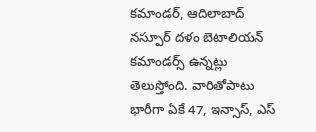కమాండర్, ఆదిలాబాద్ నస్పూర్ దళం బెటాలియన్ కమాండర్స్ ఉన్నట్లు తెలుస్తోంది. వారితోపాటు భారీగా ఏకే 47, ఇన్సాస్, ఎస్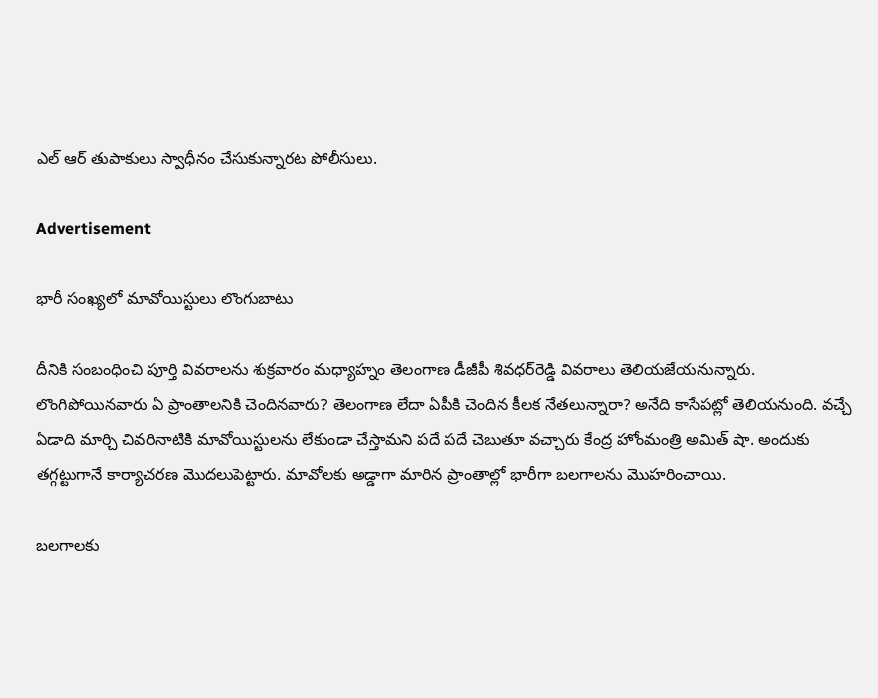ఎల్ ఆర్ తుపాకులు స్వాధీనం చేసుకున్నారట పోలీసులు.

Advertisement

భారీ సంఖ్యలో మావోయిస్టులు లొంగుబాటు

దీనికి సంబంధించి పూర్తి వివరాలను శుక్రవారం మధ్యాహ్నం తెలంగాణ డీజీపీ శివధర్‌రెడ్డి వివరాలు తెలియజేయనున్నారు.  లొంగిపోయినవారు ఏ ప్రాంతాలనికి చెందినవారు? తెలంగాణ లేదా ఏపీకి చెందిన కీలక నేతలున్నారా? అనేది కాసేపట్లో తెలియనుంది. వచ్చే ఏడాది మార్చి చివరినాటికి మావోయిస్టులను లేకుండా చేస్తామని పదే పదే చెబుతూ వచ్చారు కేంద్ర హోంమంత్రి అమిత్ షా. అందుకు తగ్గట్టుగానే కార్యాచరణ మొదలుపెట్టారు. మావోలకు అడ్డాగా మారిన ప్రాంతాల్లో భారీగా బలగాలను మొహరించాయి.

బలగాలకు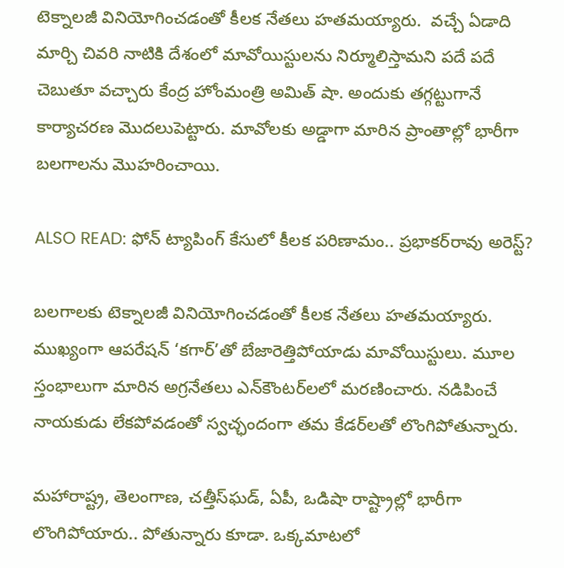టెక్నాలజీ వినియోగించడంతో కీలక నేతలు హతమయ్యారు.  వచ్చే ఏడాది మార్చి చివరి నాటికి దేశంలో మావోయిస్టులను నిర్మూలిస్తామని పదే పదే చెబుతూ వచ్చారు కేంద్ర హోంమంత్రి అమిత్ షా. అందుకు తగ్గట్టుగానే కార్యాచరణ మొదలుపెట్టారు. మావోలకు అడ్డాగా మారిన ప్రాంతాల్లో భారీగా బలగాలను మొహరించాయి.

ALSO READ: ఫోన్ ట్యాపింగ్ కేసులో కీలక పరిణామం.. ప్రభాకర్‌రావు అరెస్ట్?

బలగాలకు టెక్నాలజీ వినియోగించడంతో కీలక నేతలు హతమయ్యారు. ముఖ్యంగా ఆపరేషన్‌ ‘కగార్‌’తో బేజారెత్తిపోయాడు మావోయిస్టులు. మూల స్తంభాలుగా మారిన అగ్రనేతలు ఎన్‌కౌంటర్‌లలో మరణించారు. నడిపించే నాయకుడు లేకపోవడంతో స్వచ్ఛందంగా తమ కేడర్‌లతో లొంగిపోతున్నారు.

మహారాష్ట్ర, తెలంగాణ, చత్తీస్‌ఘడ్, ఏపీ, ఒడిషా రాష్ట్రాల్లో భారీగా లొంగిపోయారు.. పోతున్నారు కూడా. ఒక్కమాటలో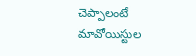చెప్పాలంటే మావోయిస్టుల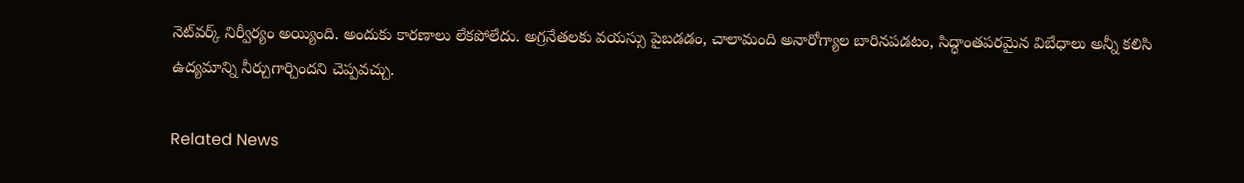నెట్‌వర్క్‌ నిర్వీర్యం అయ్యింది. అందుకు కారణాలు లేకపోలేదు. అగ్రనేతలకు వయస్సు పైబడడం, చాలామంది అనారోగ్యాల బారినపడటం, సిద్ధాంతపరమైన విబేధాలు అన్నీ కలిసి ఉద్యమాన్ని నీర్చుగార్చిందని చెప్పవచ్చు.

Related News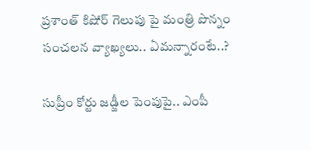ప్రశాంత్ కిషోర్ గెలుపు పై మంత్రి పొన్నం సంచలన వ్యాఖ్యలు.. ఏమన్నారంటే..?

సుప్రీం కోర్టు జడ్జీల పెంపుపై.. ఎంపీ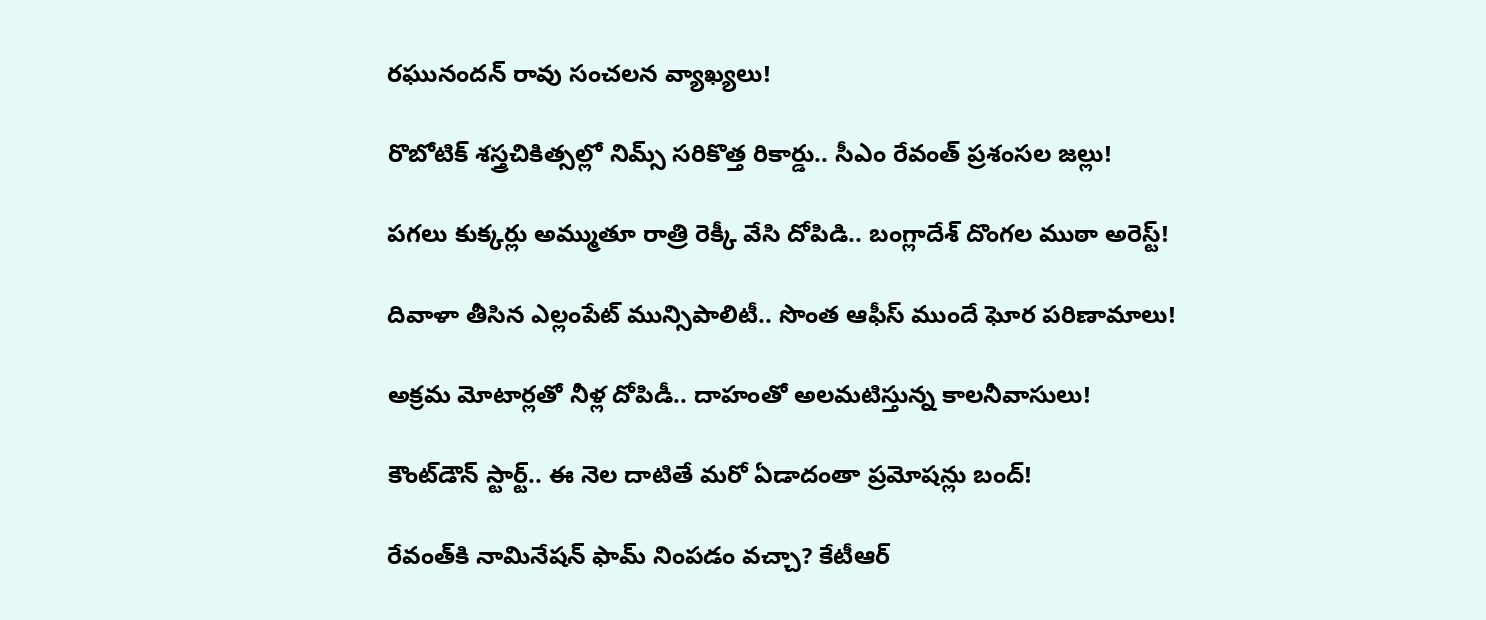రఘునందన్ రావు సంచలన వ్యాఖ్యలు!

రొబోటిక్ శస్త్రచికిత్సల్లో నిమ్స్ సరికొత్త రికార్డు.. సీఎం రేవంత్ ప్రశంసల జల్లు!

పగలు కుక్కర్లు అమ్ముతూ రాత్రి రెక్కీ వేసి దోపిడి.. బంగ్లాదేశ్ దొంగల ముఠా అరెస్ట్!

దివాళా తీసిన ఎల్లంపేట్ మున్సిపాలిటీ.. సొంత ఆఫీస్ ముందే ఘోర పరిణామాలు!

అక్రమ మోటార్లతో నీళ్ల దోపిడీ.. దాహంతో అలమటిస్తున్న కాలనీవాసులు!

కౌంట్‌డౌన్ స్టార్ట్.. ఈ నెల దాటితే మరో ఏడాదంతా ప్రమోషన్లు బంద్!

రేవంత్‌కి నామినేషన్ ఫామ్ నింపడం వచ్చా? కేటీఆర్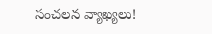సంచలన వ్యాఖ్యలు!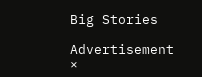Big Stories

Advertisement
×